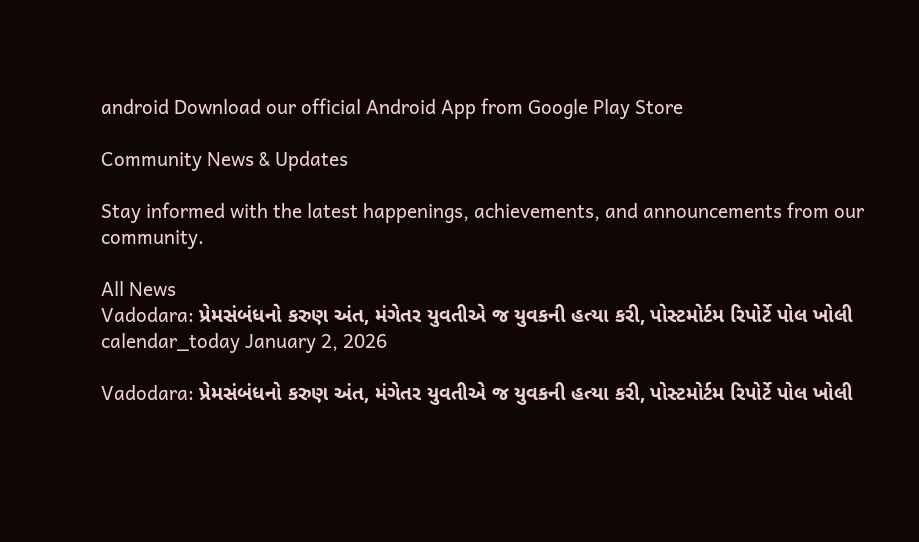android Download our official Android App from Google Play Store

Community News & Updates

Stay informed with the latest happenings, achievements, and announcements from our community.

All News
Vadodara: પ્રેમસંબંધનો કરુણ અંત, મંગેતર યુવતીએ જ યુવકની હત્યા કરી, પોસ્ટમોર્ટમ રિપોર્ટે પોલ ખોલી
calendar_today January 2, 2026

Vadodara: પ્રેમસંબંધનો કરુણ અંત, મંગેતર યુવતીએ જ યુવકની હત્યા કરી, પોસ્ટમોર્ટમ રિપોર્ટે પોલ ખોલી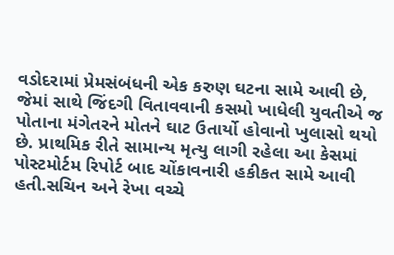વડોદરામાં પ્રેમસંબંધની એક કરુણ ઘટના સામે આવી છે, જેમાં સાથે જિંદગી વિતાવવાની કસમો ખાધેલી યુવતીએ જ પોતાના મંગેતરને મોતને ઘાટ ઉતાર્યો હોવાનો ખુલાસો થયો છે. પ્રાથમિક રીતે સામાન્ય મૃત્યુ લાગી રહેલા આ કેસમાં પોસ્ટમોર્ટમ રિપોર્ટ બાદ ચોંકાવનારી હકીકત સામે આવી હતી.સચિન અને રેખા વચ્ચે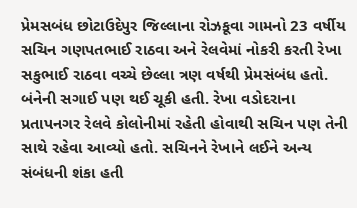પ્રેમસબંધ છોટાઉદેપુર જિલ્લાના રોઝકૂવા ગામનો 23 વર્ષીય સચિન ગણપતભાઈ રાઠવા અને રેલવેમાં નોકરી કરતી રેખા સકુભાઈ રાઠવા વચ્ચે છેલ્લા ત્રણ વર્ષથી પ્રેમસંબંધ હતો. બંનેની સગાઈ પણ થઈ ચૂકી હતી. રેખા વડોદરાના પ્રતાપનગર રેલવે કોલોનીમાં રહેતી હોવાથી સચિન પણ તેની સાથે રહેવા આવ્યો હતો. સચિનને રેખાને લઈને અન્ય સંબંધની શંકા હતી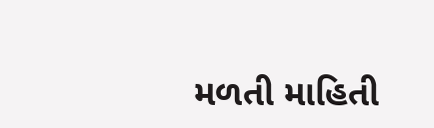મળતી માહિતી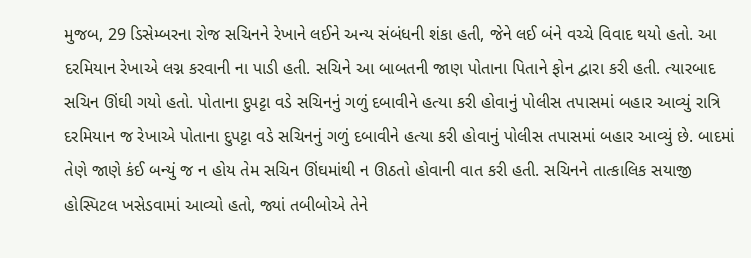મુજબ, 29 ડિસેમ્બરના રોજ સચિનને રેખાને લઈને અન્ય સંબંધની શંકા હતી, જેને લઈ બંને વચ્ચે વિવાદ થયો હતો. આ દરમિયાન રેખાએ લગ્ન કરવાની ના પાડી હતી. સચિને આ બાબતની જાણ પોતાના પિતાને ફોન દ્વારા કરી હતી. ત્યારબાદ સચિન ઊંઘી ગયો હતો. પોતાના દુપટ્ટા વડે સચિનનું ગળું દબાવીને હત્યા કરી હોવાનું પોલીસ તપાસમાં બહાર આવ્યું રાત્રિ દરમિયાન જ રેખાએ પોતાના દુપટ્ટા વડે સચિનનું ગળું દબાવીને હત્યા કરી હોવાનું પોલીસ તપાસમાં બહાર આવ્યું છે. બાદમાં તેણે જાણે કંઈ બન્યું જ ન હોય તેમ સચિન ઊંઘમાંથી ન ઊઠતો હોવાની વાત કરી હતી. સચિનને તાત્કાલિક સયાજી હોસ્પિટલ ખસેડવામાં આવ્યો હતો, જ્યાં તબીબોએ તેને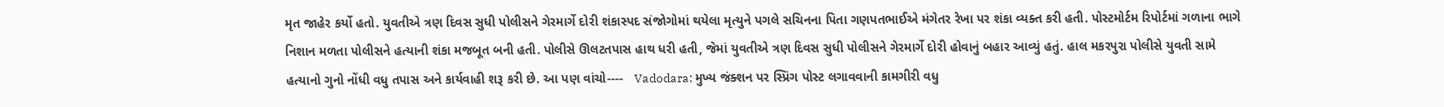મૃત જાહેર કર્યો હતો. યુવતીએ ત્રણ દિવસ સુધી પોલીસને ગેરમાર્ગે દોરી શંકાસ્પદ સંજોગોમાં થયેલા મૃત્યુને પગલે સચિનના પિતા ગણપતભાઈએ મંગેતર રેખા પર શંકા વ્યક્ત કરી હતી. પોસ્ટમોર્ટમ રિપોર્ટમાં ગળાના ભાગે નિશાન મળતા પોલીસને હત્યાની શંકા મજબૂત બની હતી. પોલીસે ઊલટતપાસ હાથ ધરી હતી, જેમાં યુવતીએ ત્રણ દિવસ સુધી પોલીસને ગેરમાર્ગે દોરી હોવાનું બહાર આવ્યું હતું. હાલ મકરપુરા પોલીસે યુવતી સામે હત્યાનો ગુનો નોંધી વધુ તપાસ અને કાર્યવાહી શરૂ કરી છે. આ પણ વાંચો----   Vadodara: મુખ્ય જંક્શન પર સ્પ્રિંગ પોસ્ટ લગાવવાની કામગીરી વધુ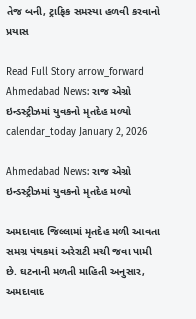તેજ બની, ટ્રાફિક સમસ્યા હળવી કરવાનો પ્રયાસ

Read Full Story arrow_forward
Ahmedabad News: રાજ એગ્રો ઇન્ડસ્ટ્રીઝમાં યુવકનો મૃતદેહ મળ્યો
calendar_today January 2, 2026

Ahmedabad News: રાજ એગ્રો ઇન્ડસ્ટ્રીઝમાં યુવકનો મૃતદેહ મળ્યો

અમદાવાદ જિલ્લામાં મૃતદેહ મળી આવતા સમગ્ર પંથકમાં અરેરાટી મચી જવા પામી છે. ઘટનાની મળતી માહિતી અનુસાર, અમદાવાદ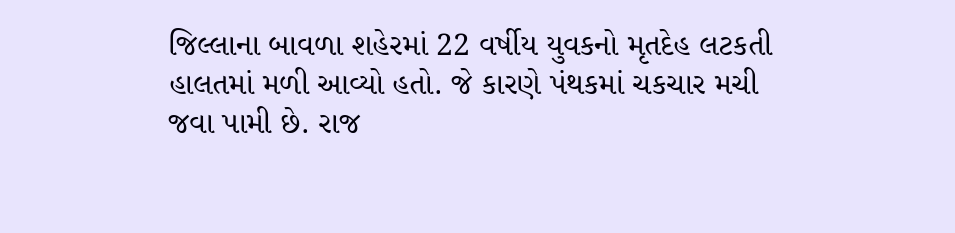જિલ્લાના બાવળા શહેરમાં 22 વર્ષીય યુવકનો મૃતદેહ લટકતી હાલતમાં મળી આવ્યો હતો. જે કારણે પંથકમાં ચકચાર મચી જવા પામી છે. રાજ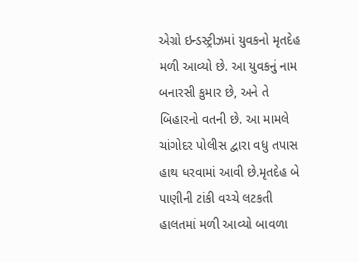એગ્રો ઇન્ડસ્ટ્રીઝમાં યુવકનો મૃતદેહ મળી આવ્યો છે. આ યુવકનું નામ બનારસી કુમાર છે, અને તે બિહારનો વતની છે. આ મામલે ચાંગોદર પોલીસ દ્વારા વધુ તપાસ હાથ ધરવામાં આવી છે.મૃતદેહ બે પાણીની ટાંકી વચ્ચે લટકતી હાલતમાં મળી આવ્યો બાવળા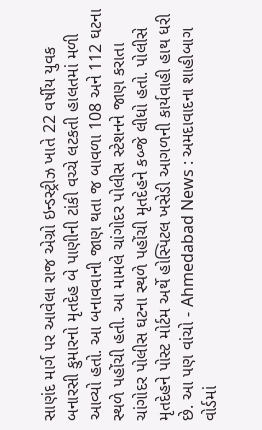સાણંદ માર્ગ પર આવેલા રાજ એગ્રો ઇન્ડસ્ટ્રીઝ ખાતે 22 વર્ષીય યુવક બનારસી કુમારનો મૃતદેહ બે પાણીની ટાંકી વચ્ચે લટકતી હાલતમાં મળી આવ્યો હતો. આ બનાવવાની જાણ થતા જ બાવળા 108 અને 112 ઘટના સ્થળે પહોંચી હતી. આ મામલે ચાંગોદર પોલીસ સ્ટેશનને જાણ કરાતા ચાંગોદર પોલીસ ઘટના સ્થળે પહોંચી મૃતદેહને કબ્જે લીધો હતો. પોલીસે મૃતદેહને પોસ્ટ મોર્ટમ અર્થે હોસ્પિટલ ખસેડી આગળની કાર્યવાહી હાથ ધરી છે. આ પણ વાંચો - Ahmedabad News : અમદાવાદના શાહીબાગ વોર્ડમાં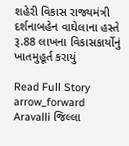શહેરી વિકાસ રાજ્યમંત્રી દર્શનાબહેન વાઘેલાના હસ્તે રૂ.88 લાખના વિકાસકાર્યોનું ખાતમુહૂર્ત કરાયું

Read Full Story arrow_forward
Aravalli જિલ્લા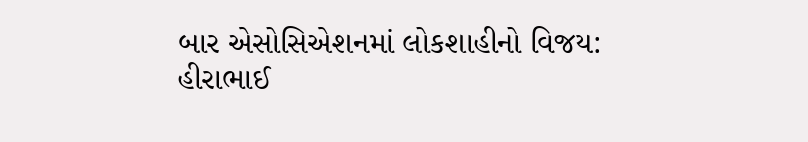બાર એસોસિએશનમાં લોકશાહીનો વિજય: હીરાભાઈ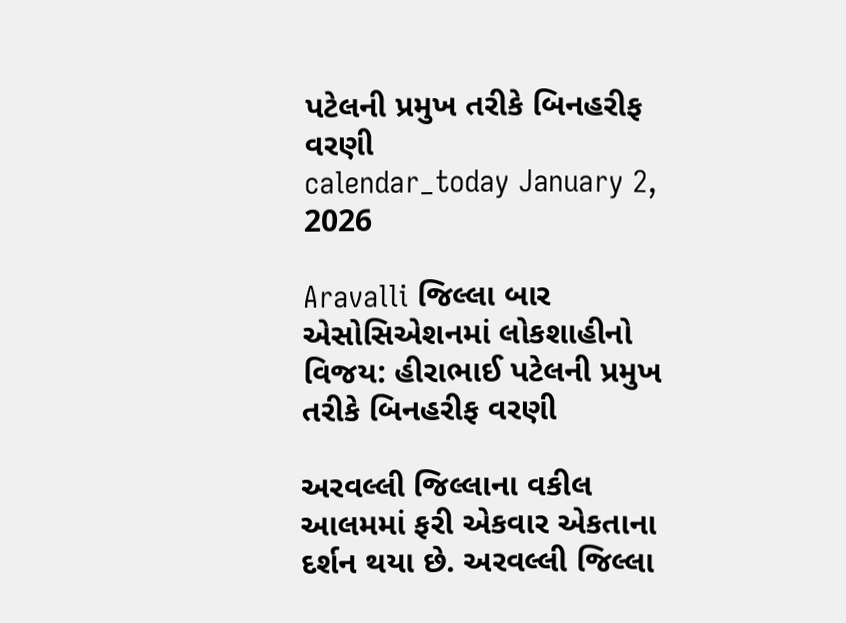પટેલની પ્રમુખ તરીકે બિનહરીફ વરણી
calendar_today January 2, 2026

Aravalli જિલ્લા બાર એસોસિએશનમાં લોકશાહીનો વિજય: હીરાભાઈ પટેલની પ્રમુખ તરીકે બિનહરીફ વરણી

અરવલ્લી જિલ્લાના વકીલ આલમમાં ફરી એકવાર એકતાના દર્શન થયા છે. અરવલ્લી જિલ્લા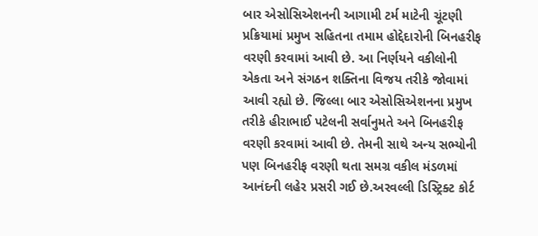બાર એસોસિએશનની આગામી ટર્મ માટેની ચૂંટણી પ્રક્રિયામાં પ્રમુખ સહિતના તમામ હોદ્દેદારોની બિનહરીફ વરણી કરવામાં આવી છે. આ નિર્ણયને વકીલોની એકતા અને સંગઠન શક્તિના વિજય તરીકે જોવામાં આવી રહ્યો છે. જિલ્લા બાર એસોસિએશનના પ્રમુખ તરીકે હીરાભાઈ પટેલની સર્વાનુમતે અને બિનહરીફ વરણી કરવામાં આવી છે. તેમની સાથે અન્ય સભ્યોની પણ બિનહરીફ વરણી થતા સમગ્ર વકીલ મંડળમાં આનંદની લહેર પ્રસરી ગઈ છે.અરવલ્લી ડિસ્ટ્રિક્ટ કોર્ટ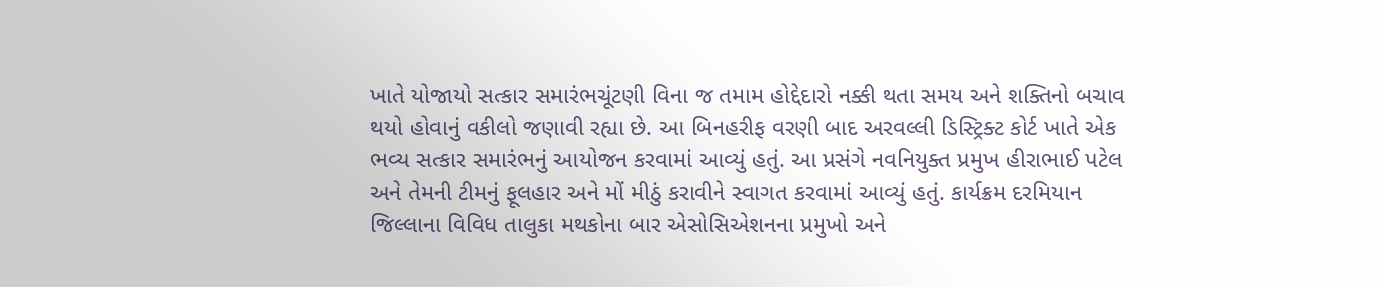ખાતે યોજાયો સત્કાર સમારંભચૂંટણી વિના જ તમામ હોદ્દેદારો નક્કી થતા સમય અને શક્તિનો બચાવ થયો હોવાનું વકીલો જણાવી રહ્યા છે. આ બિનહરીફ વરણી બાદ અરવલ્લી ડિસ્ટ્રિક્ટ કોર્ટ ખાતે એક ભવ્ય સત્કાર સમારંભનું આયોજન કરવામાં આવ્યું હતું. આ પ્રસંગે નવનિયુક્ત પ્રમુખ હીરાભાઈ પટેલ અને તેમની ટીમનું ફૂલહાર અને મોં મીઠું કરાવીને સ્વાગત કરવામાં આવ્યું હતું. કાર્યક્રમ દરમિયાન જિલ્લાના વિવિધ તાલુકા મથકોના બાર એસોસિએશનના પ્રમુખો અને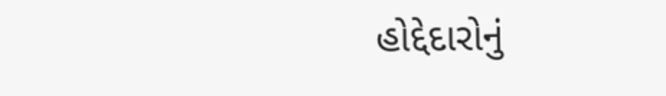હોદ્દેદારોનું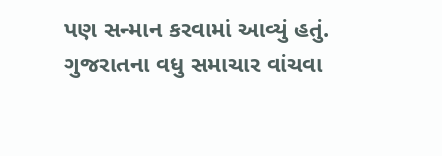પણ સન્માન કરવામાં આવ્યું હતું. ગુજરાતના વધુ સમાચાર વાંચવા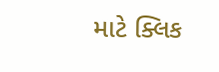માટે ક્લિક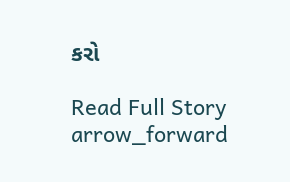કરો

Read Full Story arrow_forward